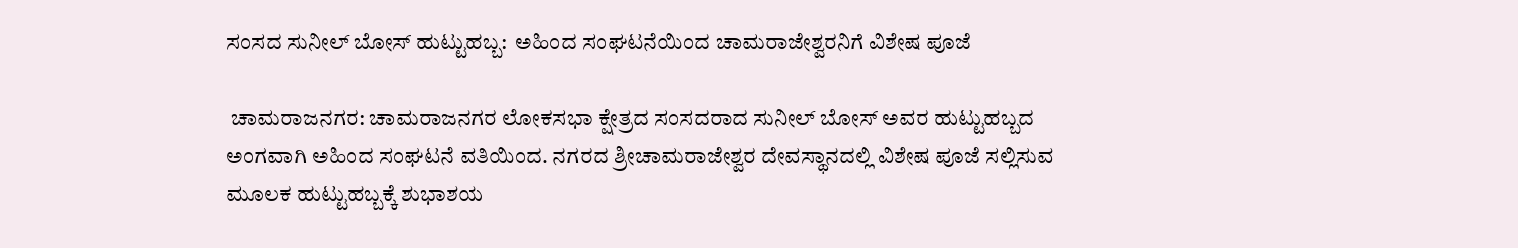ಸಂಸದ ಸುನೀಲ್ ಬೋಸ್ ಹುಟ್ಟುಹಬ್ಬ:  ಅಹಿಂದ ಸಂಘಟನೆಯಿಂದ ಚಾಮರಾಜೇಶ್ವರನಿಗೆ ವಿಶೇಷ ಪೂಜೆ

 ಚಾಮರಾಜನಗರ: ಚಾಮರಾಜನಗರ ಲೋಕಸಭಾ ಕ್ಷೇತ್ರದ ಸಂಸದರಾದ ಸುನೀಲ್ ಬೋಸ್ ಅವರ ಹುಟ್ಟುಹಬ್ಬದ ಅಂಗವಾಗಿ ಅಹಿಂದ ಸಂಘಟನೆ ವತಿಯಿಂದ. ನಗರದ ಶ್ರೀಚಾಮರಾಜೇಶ್ವರ ದೇವಸ್ಥಾನದಲ್ಲಿ ವಿಶೇಷ ಪೂಜೆ ಸಲ್ಲಿಸುವ ಮೂಲಕ ಹುಟ್ಟುಹಬ್ಬಕ್ಕೆ ಶುಭಾಶಯ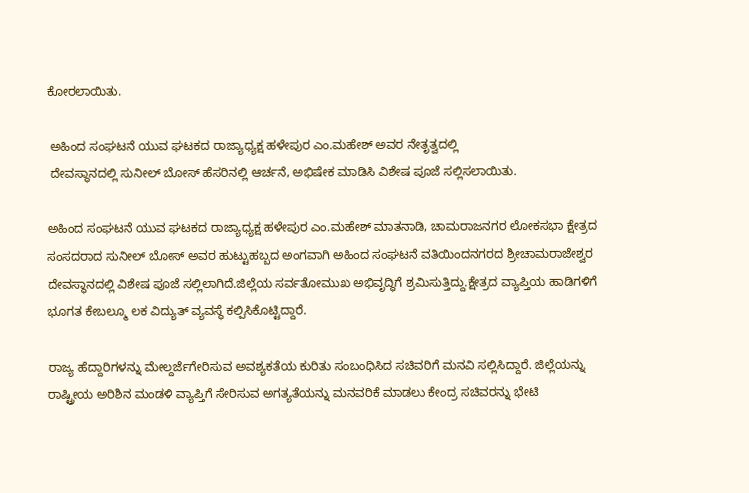ಕೋರಲಾಯಿತು.

 ಅಹಿಂದ ಸಂಘಟನೆ ಯುವ ಘಟಕದ ರಾಜ್ಯಾಧ್ಯಕ್ಷ ಹಳೇಪುರ ಎಂ.ಮಹೇಶ್ ಅವರ ನೇತೃತ್ವದಲ್ಲಿ
 ದೇವಸ್ಥಾನದಲ್ಲಿ ಸುನೀಲ್ ಬೋಸ್ ಹೆಸರಿನಲ್ಲಿ ಆರ್ಚನೆ, ಅಭಿಷೇಕ ಮಾಡಿಸಿ ವಿಶೇಷ ಪೂಜೆ ಸಲ್ಲಿಸಲಾಯಿತು.

ಅಹಿಂದ ಸಂಘಟನೆ ಯುವ ಘಟಕದ ರಾಜ್ಯಾಧ್ಯಕ್ಷ ಹಳೇಪುರ ಎಂ.ಮಹೇಶ್ ಮಾತನಾಡಿ, ಚಾಮರಾಜನಗರ ಲೋಕಸಭಾ ಕ್ಷೇತ್ರದ ಸಂಸದರಾದ ಸುನೀಲ್ ಬೋಸ್ ಅವರ ಹುಟ್ಟುಹಬ್ಬದ ಅಂಗವಾಗಿ ಅಹಿಂದ ಸಂಘಟನೆ ವತಿಯಿಂದನಗರದ ಶ್ರೀಚಾಮರಾಜೇಶ್ವರ ದೇವಸ್ಥಾನದಲ್ಲಿ ವಿಶೇಷ ಪೂಜೆ ಸಲ್ಲಿಲಾಗಿದೆ.ಜಿಲ್ಲೆಯ ಸರ್ವತೋಮುಖ ಅಭಿವೃದ್ಧಿಗೆ ಶ್ರಮಿಸುತ್ತಿದ್ದು.ಕ್ಷೇತ್ರದ ವ್ಯಾಪ್ತಿಯ ಹಾಡಿಗಳಿಗೆ ಭೂಗತ ಕೇಬಲ್ಮೂ ಲಕ ವಿದ್ಯುತ್ ವ್ಯವಸ್ಥೆ ಕಲ್ಪಿಸಿಕೊಟ್ಟಿದ್ದಾರೆ.

ರಾಜ್ಯ ಹೆದ್ದಾರಿಗಳನ್ನು ಮೇಲ್ದರ್ಜೆಗೇರಿಸುವ ಅವಶ್ಯಕತೆಯ ಕುರಿತು ಸಂಬಂಧಿಸಿದ ಸಚಿವರಿಗೆ ಮನವಿ ಸಲ್ಲಿಸಿದ್ದಾರೆ. ಜಿಲ್ಲೆಯನ್ನು ರಾಷ್ಟ್ರೀಯ ಅರಿಶಿನ ಮಂಡಳಿ ವ್ಯಾಪ್ತಿಗೆ ಸೇರಿಸುವ ಅಗತ್ಯತೆಯನ್ನು ಮನವರಿಕೆ ಮಾಡಲು ಕೇಂದ್ರ ಸಚಿವರನ್ನು ಭೇಟಿ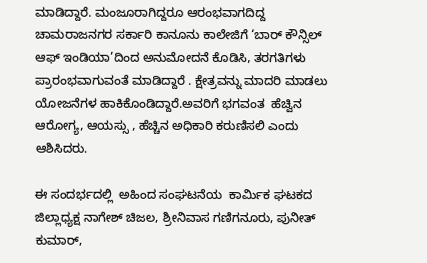ಮಾಡಿದ್ದಾರೆ. ಮಂಜೂರಾಗಿದ್ದರೂ ಆರಂಭವಾಗದಿದ್ದ ಚಾಮರಾಜನಗರ ಸರ್ಕಾರಿ ಕಾನೂನು ಕಾಲೇಜಿಗೆ ‘ಬಾರ್ ಕೌನ್ಸಿಲ್ ಆಫ್ ಇಂಡಿಯಾ’ದಿಂದ ಅನುಮೋದನೆ ಕೊಡಿಸಿ, ತರಗತಿಗಳು ಪ್ರಾರಂಭವಾಗುವಂತೆ ಮಾಡಿದ್ದಾರೆ . ಕ್ಷೇತ್ರವನ್ನು ಮಾದರಿ ಮಾಡಲು ಯೋಜನೆಗಳ ಹಾಕಿಕೊಂಡಿದ್ದಾರೆ.ಅವರಿಗೆ ಭಗವಂತ  ಹೆಚ್ವಿನ ಆರೋಗ್ಯ, ಆಯಸ್ಸು , ಹೆಚ್ಚಿನ ಅಧಿಕಾರಿ ಕರುಣಿಸಲಿ ಎಂದು ಆಶಿಸಿದರು.

ಈ ಸಂದರ್ಭದಲ್ಲಿ  ಅಹಿಂದ ಸಂಘಟನೆಯ  ಕಾರ್ಮಿಕ ಘಟಕದ ಜಿಲ್ಲಾಧ್ಯಕ್ಷ ನಾಗೇಶ್ ಚಿಜಲ, ಶ್ರೀನಿವಾಸ ಗಣಿಗನೂರು, ಪುನೀತ್ ಕುಮಾರ್,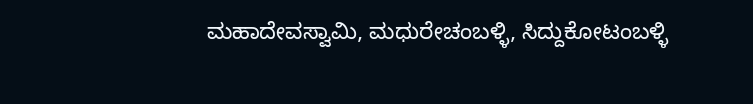ಮಹಾದೇವಸ್ವಾಮಿ, ಮಧುರೇಚಂಬಳ್ಳಿ, ಸಿದ್ದುಕೋಟಂಬಳ್ಳಿ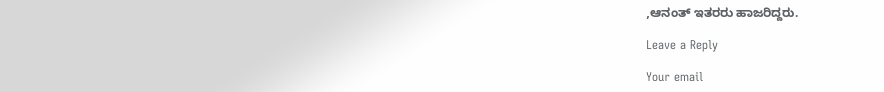,ಆನಂತ್ ಇತರರು ಹಾಜರಿದ್ದರು.

Leave a Reply

Your email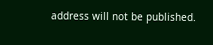address will not be published.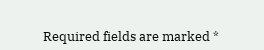Required fields are marked *